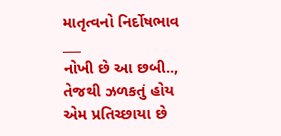માતૃત્વનો નિર્દોષભાવ
___
નોખી છે આ છબી..,
તેજથી ઝળકતું હોય એમ પ્રતિચ્છાયા છે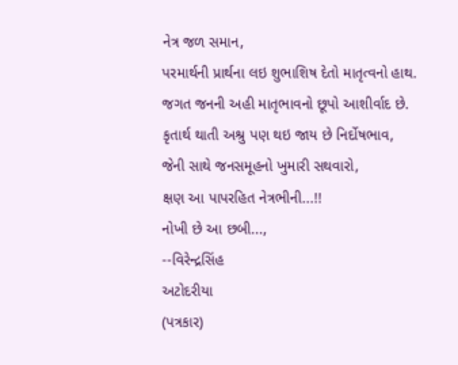નેત્ર જળ સમાન,
પરમાર્થની પ્રાર્થના લઇ શુભાશિષ દેતો માતૃત્વનો હાથ.
જગત જનની અહી માતૃભાવનો છૂપો આશીર્વાદ છે.
કૃતાર્થ થાતી અશ્રુ પણ થઇ જાય છે નિર્દોષભાવ,
જેની સાથે જનસમૂહનો ખુમારી સથવારો,
ક્ષણ આ પાપરહિત નેત્રભીની...!!
નોખી છે આ છબી...,
--વિરેન્દ્રસિંહ
અટોદરીયા
(પત્રકાર)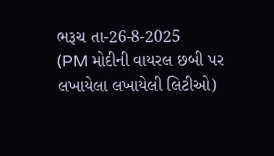ભરૂચ તા-26-8-2025
(PM મોદીની વાયરલ છબી પર
લખાયેલા લખાયેલી લિટીઓ)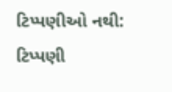ટિપ્પણીઓ નથી:
ટિપ્પણી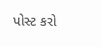પોસ્ટ કરો